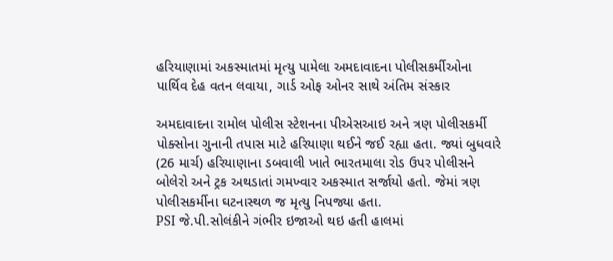હરિયાણામાં અકસ્માતમાં મૃત્યુ પામેલા અમદાવાદના પોલીસકર્મીઓના પાર્થિવ દેહ વતન લવાયા, ગાર્ડ ઓફ ઓનર સાથે અંતિમ સંસ્કાર

અમદાવાદના રામોલ પોલીસ સ્ટેશનના પીએસઆઇ અને ત્રણ પોલીસકર્મી પોક્સોના ગુનાની તપાસ માટે હરિયાણા થઈને જઈ રહ્યા હતા. જ્યાં બુધવારે (26 માર્ચ) હરિયાણાના ડબવાલી ખાતે ભારતમાલા રોડ ઉપર પોલીસને બોલેરો અને ટ્રક અથડાતાં ગમખ્વાર અકસ્માત સર્જાયો હતો. જેમાં ત્રણ પોલીસકર્મીના ઘટનાસ્થળ જ મૃત્યુ નિપજ્યા હતા.
PSI જે.પી.સોલંકીને ગંભીર ઇજાઓ થઇ હતી હાલમાં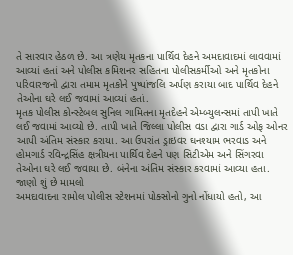તે સારવાર હેઠળ છે. આ ત્રણેય મૃતકના પાર્થિવ દેહને અમદાવાદમાં લાવવામાં આવ્યાં હતાં અને પોલીસ કમિશનર સહિતના પોલીસકર્મીઓ અને મૃતકોના પરિવારજનો દ્વારા તમામ મૃતકોને પુષ્પાંજલિ અર્પણ કરાયા બાદ પાર્થિવ દેહને તેઓના ઘરે લઈ જવામાં આવ્યાં હતાં.
મૃતક પોલીસ કોન્સ્ટેબલ સુનિલ ગામિતના મૃતદેહને એમ્બ્યુલન્સમાં તાપી ખાતે લઈ જવામાં આવ્યો છે. તાપી ખાતે જિલ્લા પોલીસ વડા દ્વારા ગાર્ડ ઓફ ઓનર આપી અંતિમ સંસ્કાર કરાયા. આ ઉપરાંત ડ્રાઇવર ઘનશ્યામ ભરવાડ અને હોમગાર્ડ રવિન્દ્રસિંહ ક્ષત્રીયના પાર્થિવ દેહને પણ સિટીએમ અને સિંગરવા તેઓના ઘરે લઈ જવાયા છે. બંનેના અંતિમ સંસ્કાર કરવામાં આવ્યા હતા.
જાણો શું છે મામલો
અમદાવાદના રામોલ પોલીસ સ્ટેશનમાં પોક્સોનો ગુનો નોંધાયો હતો, આ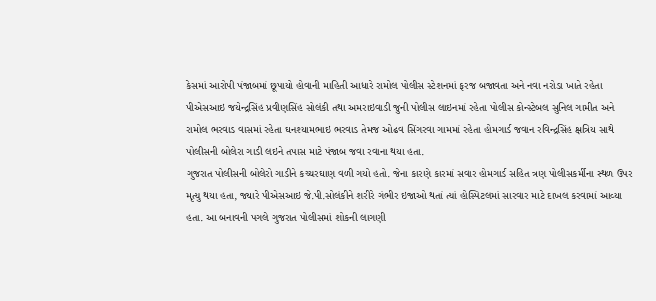કેસમાં આરોપી પંજાબમાં છૂપાયો હોવાની માહિતી આધારે રામોલ પોલીસ સ્ટેશનમાં ફરજ બજાવતા અને નવા નરોડા ખાતે રહેતા પીએસઆઇ જયેન્દ્રસિંહ પ્રવીણસિંહ સોલંકી તથા અમરાઇવાડી જુની પોલીસ લાઇનમાં રહેતા પોલીસ કોન્સ્ટેબલ સુનિલ ગામીત અને રામોલ ભરવાડ વાસમાં રહેતા ઘનશ્યામભાઇ ભરવાડ તેમજ ઓઢવ સિંગરવા ગામમાં રહેતા હોમગાર્ડ જવાન રવિન્દ્રસિંહ ક્ષત્રિય સાથે પોલીસની બોલેરા ગાડી લઇને તપાસ માટે પંજાબ જવા રવાના થયા હતા.
ગુજરાત પોલીસની બોલેરો ગાડીને કચ્ચરઘાણ વળી ગયો હતો. જેના કારણે કારમાં સવાર હોમગાર્ડ સહિત ત્રણ પોલીસકર્મીના સ્થળ ઉપર મૃત્યુ થયા હતા, જ્યારે પીએસઆઇ જે.પી.સોલંકીને શરીરે ગંભીર ઇજાઓ થતાં ત્યાં હોસ્પિટલમાં સારવાર માટે દાખલ કરવામાં આવ્યા હતા. આ બનાવની પગલે ગુજરાત પોલીસમાં શોકની લાગણી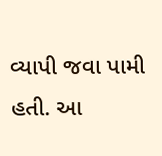વ્યાપી જવા પામી હતી. આ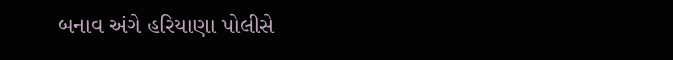બનાવ અંગે હરિયાણા પોલીસે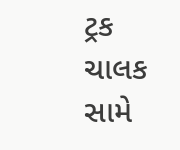ટ્રક ચાલક સામે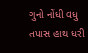ગુનો નોંધી વધુ તપાસ હાથ ધરી